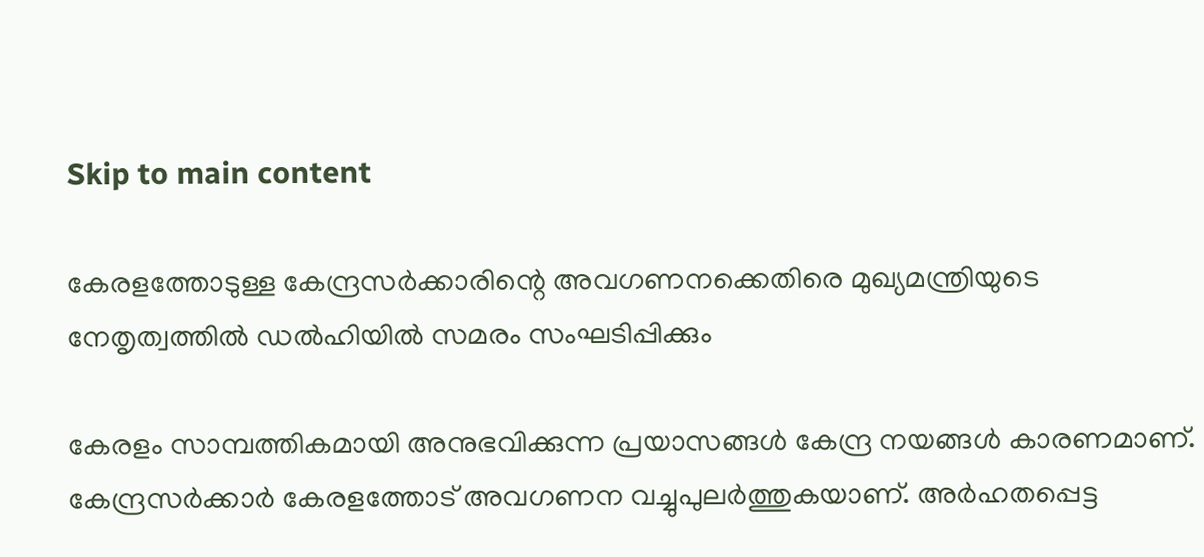Skip to main content

കേരളത്തോടുള്ള കേന്ദ്രസർക്കാരിന്റെ അവഗണനക്കെതിരെ മുഖ്യമന്ത്രിയുടെ നേതൃത്വത്തിൽ ഡൽഹിയിൽ സമരം സംഘടിപ്പിക്കും

കേരളം സാമ്പത്തികമായി അനുഭവിക്കുന്ന പ്രയാസങ്ങൾ കേന്ദ്ര നയങ്ങൾ കാരണമാണ്. കേന്ദ്രസർക്കാർ കേരളത്തോട് അവഗണന വച്ചുപുലർത്തുകയാണ്. അർഹതപ്പെട്ട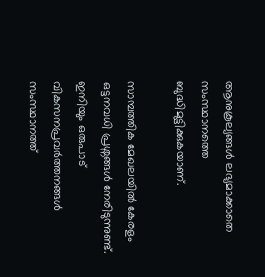ആനുകൂല്യങ്ങൾ ലഭ്യമാക്കാതെ സംസ്ഥാനത്തെ ബുദ്ധിമുട്ടിക്കുകയാണ്.

സാമ്പത്തിക മേഖലയിൽ കേരളം ഒട്ടനവധി പ്രശ്നങ്ങൾ നേരിടുന്നുണ്ട്. ഇനിയും ഒരുപാട് വികസനപ്രവർത്തനങ്ങൾ സംസ്ഥാനത്ത്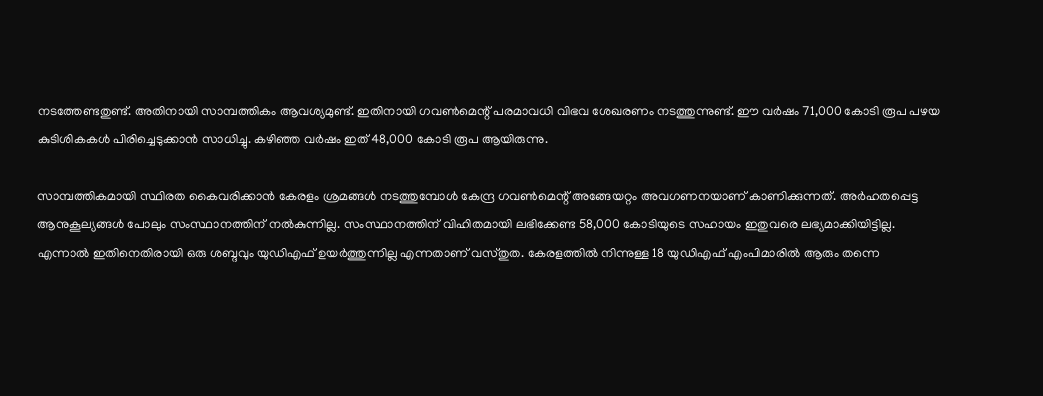നടത്തേണ്ടതുണ്ട്. അതിനായി സാമ്പത്തികം ആവശ്യമുണ്ട്. ഇതിനായി ഗവൺമെന്റ് പരമാവധി വിഭവ ശേഖരണം നടത്തുന്നുണ്ട്. ഈ വർഷം 71,000 കോടി രൂപ പഴയ കുടിശികകൾ പിരിച്ചെടുക്കാൻ സാധിച്ചു. കഴിഞ്ഞ വർഷം ഇത് 48,000 കോടി രൂപ ആയിരുന്നു.

സാമ്പത്തികമായി സ്ഥിരത കൈവരിക്കാൻ കേരളം ശ്രമങ്ങൾ നടത്തുമ്പോൾ കേന്ദ്ര ഗവൺമെന്റ് അങ്ങേയറ്റം അവഗണനയാണ് കാണിക്കുന്നത്. അർഹതപ്പെട്ട ആനുകൂല്യങ്ങൾ പോലും സംസ്ഥാനത്തിന് നൽകുന്നില്ല. സംസ്ഥാനത്തിന് വിഹിതമായി ലഭിക്കേണ്ട 58,000 കോടിയുടെ സഹായം ഇതുവരെ ലഭ്യമാക്കിയിട്ടില്ല. എന്നാൽ ഇതിനെതിരായി ഒരു ശബ്ദവും യുഡിഎഫ് ഉയർത്തുന്നില്ല എന്നതാണ് വസ്തുത. കേരളത്തിൽ നിന്നുള്ള 18 യുഡിഎഫ് എംപിമാരിൽ ആരും തന്നെ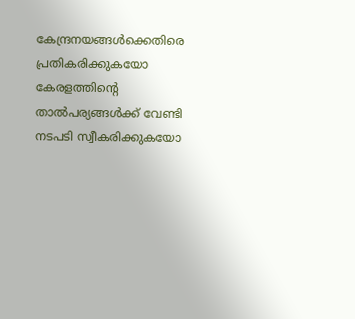കേന്ദ്രനയങ്ങൾക്കെതിരെ പ്രതികരിക്കുകയോ കേരളത്തിന്റെ താൽപര്യങ്ങൾക്ക് വേണ്ടി നടപടി സ്വീകരിക്കുകയോ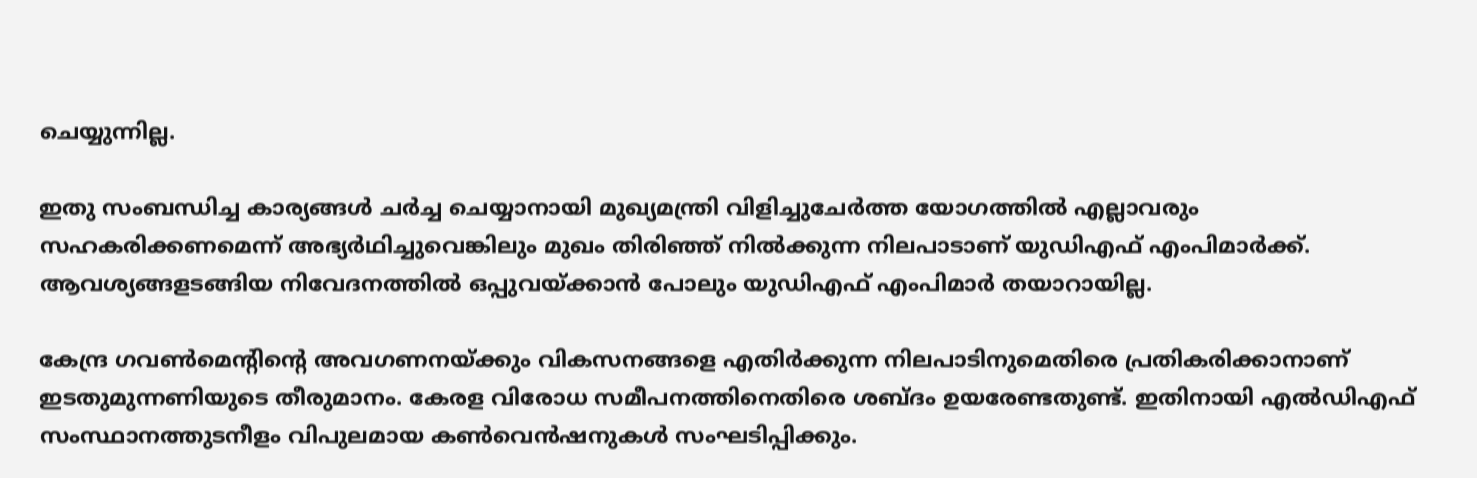ചെയ്യുന്നില്ല.

ഇതു സംബന്ധിച്ച കാര്യങ്ങൾ ചർച്ച ചെയ്യാനായി മുഖ്യമന്ത്രി വിളിച്ചുചേർത്ത യോഗത്തിൽ എല്ലാവരും സഹകരിക്കണമെന്ന് അഭ്യർഥിച്ചുവെങ്കിലും മുഖം തിരിഞ്ഞ് നിൽക്കുന്ന നിലപാടാണ് യുഡിഎഫ് എംപിമാർക്ക്. ആവശ്യങ്ങളടങ്ങിയ നിവേദനത്തിൽ ഒപ്പുവയ്ക്കാൻ പോലും യുഡിഎഫ് എംപിമാർ തയാറായില്ല.

കേന്ദ്ര ഗവൺമെന്റിന്റെ അവഗണനയ്ക്കും വികസനങ്ങളെ എതിർക്കുന്ന നിലപാടിനുമെതിരെ പ്രതികരിക്കാനാണ് ഇടതുമുന്നണിയുടെ തീരുമാനം. കേരള വിരോധ സമീപനത്തിനെതിരെ ശബ്ദം ഉയരേണ്ടതുണ്ട്. ഇതിനായി എൽഡിഎഫ് സംസ്ഥാനത്തുടനീളം വിപുലമായ കൺവെൻഷനുകൾ സംഘടിപ്പിക്കും.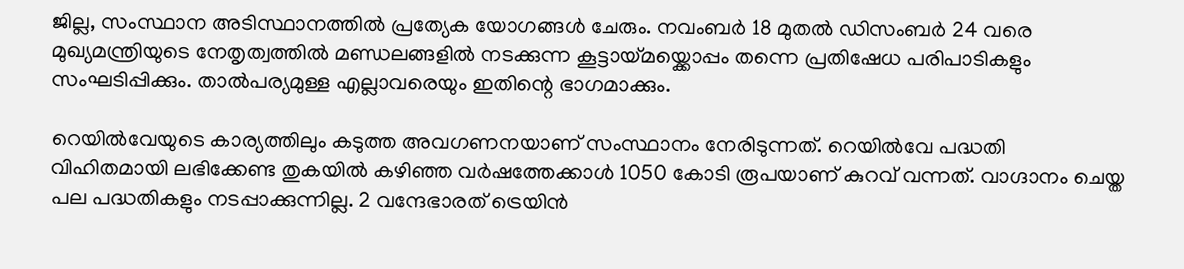ജില്ല, സംസ്ഥാന അടിസ്ഥാനത്തിൽ പ്രത്യേക യോഗങ്ങൾ ചേരും. നവംബർ 18 മുതൽ ഡിസംബർ 24 വരെ മുഖ്യമന്ത്രിയുടെ നേതൃത്വത്തിൽ മണ്ഡലങ്ങളിൽ നടക്കുന്ന കൂട്ടായ്മയ്ക്കൊപ്പം തന്നെ പ്രതിഷേധ പരിപാടികളും സംഘടിപ്പിക്കും. താൽപര്യമുള്ള എല്ലാവരെയും ഇതിന്റെ ഭാഗമാക്കും.

റെയിൽവേയുടെ കാര്യത്തിലും കടുത്ത അവഗണനയാണ് സംസ്ഥാനം നേരിടുന്നത്. റെയിൽവേ പദ്ധതി വിഹിതമായി ലഭിക്കേണ്ട തുകയിൽ കഴിഞ്ഞ വർഷത്തേക്കാൾ 1050 കോടി രൂപയാണ് കുറവ് വന്നത്. വാഗ്ദാനം ചെയ്ത പല പദ്ധതികളും നടപ്പാക്കുന്നില്ല. 2 വന്ദേഭാരത് ട്രെയിൻ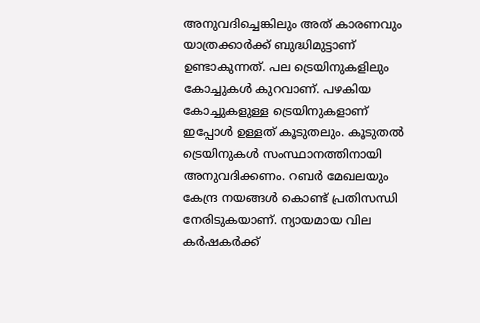അനുവദിച്ചെങ്കിലും അത് കാരണവും യാത്രക്കാർക്ക് ബുദ്ധിമുട്ടാണ് ഉണ്ടാകുന്നത്. പല ട്രെയിനുകളിലും കോച്ചുകൾ കുറവാണ്. പഴകിയ കോച്ചുകളുള്ള ട്രെയിനുകളാണ് ഇപ്പോൾ ഉള്ളത് കൂടുതലും. കൂടുതൽ ട്രെയിനുകൾ സംസ്ഥാനത്തിനായി അനുവദിക്കണം. റബർ മേഖലയും കേന്ദ്ര നയങ്ങൾ കൊണ്ട് പ്രതിസന്ധി നേരിടുകയാണ്. ന്യായമായ വില കർഷകർക്ക്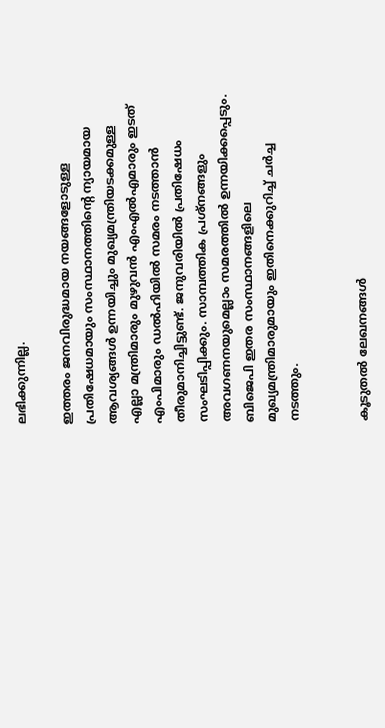ലഭിക്കുന്നില്ല.

ഇത്തരം ജനവിരുദ്ധമായ നയങ്ങളോടുള്ള പ്രതിഷേധമായും സംസ്ഥാനത്തിന്റെ ന്യായമായ ആവശ്യങ്ങൾ ഉന്നയിച്ചും മുഖ്യമന്ത്രിയടക്കമുള്ള എല്ലാ മന്ത്രിമാരും മുഴുവൻ എംഎൽഎമാരും ഇടത് എംപിമാരും ഡൽഹിയിൽ സമരം നടത്താൻ തീരുമാനിച്ചിട്ടുണ്ട്. ജനുവരിയിൽ പ്രതിഷേധം സംഘടിപ്പിക്കും. സാമ്പത്തിക പ്രശ്നങ്ങളും അവഗണനയുമെല്ലാം സമരത്തിൽ ഉന്നയിക്കപ്പെടും. ബിജെപി ഇതര സംസ്ഥാനങ്ങളിലെ മുഖ്യമന്ത്രിമാരുമായും ഇതിനെക്കുറിച്ച് ചർച്ച നടത്തും.


കൂടുതൽ ലേഖനങ്ങൾ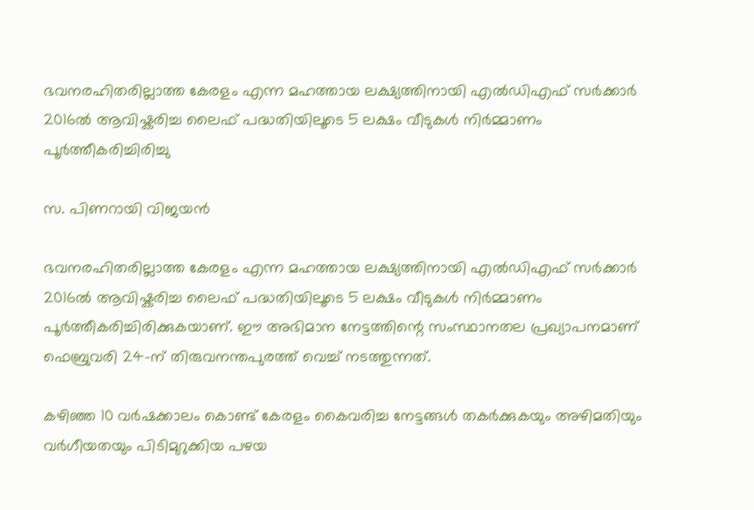ഭവനരഹിതരില്ലാത്ത കേരളം എന്ന മഹത്തായ ലക്ഷ്യത്തിനായി എൽഡിഎഫ് സർക്കാർ 2016ൽ ആവിഷ്കരിച്ച ലൈഫ് പദ്ധതിയിലൂടെ 5 ലക്ഷം വീടുകൾ നിർമ്മാണം പൂർത്തീകരിച്ചിരിച്ചു

സ. പിണറായി വിജയൻ

ഭവനരഹിതരില്ലാത്ത കേരളം എന്ന മഹത്തായ ലക്ഷ്യത്തിനായി എൽഡിഎഫ് സർക്കാർ 2016ൽ ആവിഷ്കരിച്ച ലൈഫ് പദ്ധതിയിലൂടെ 5 ലക്ഷം വീടുകൾ നിർമ്മാണം പൂർത്തീകരിച്ചിരിക്കുകയാണ്. ഈ അഭിമാന നേട്ടത്തിന്റെ സംസ്ഥാനതല പ്രഖ്യാപനമാണ് ഫെബ്രുവരി 24-ന് തിരുവനന്തപുരത്ത് വെച്ച് നടത്തുന്നത്.

കഴിഞ്ഞ 10 വർഷക്കാലം കൊണ്ട് കേരളം കൈവരിച്ച നേട്ടങ്ങൾ തകർക്കുകയും അഴിമതിയും വർഗീയതയും പിടിമുറുക്കിയ പഴയ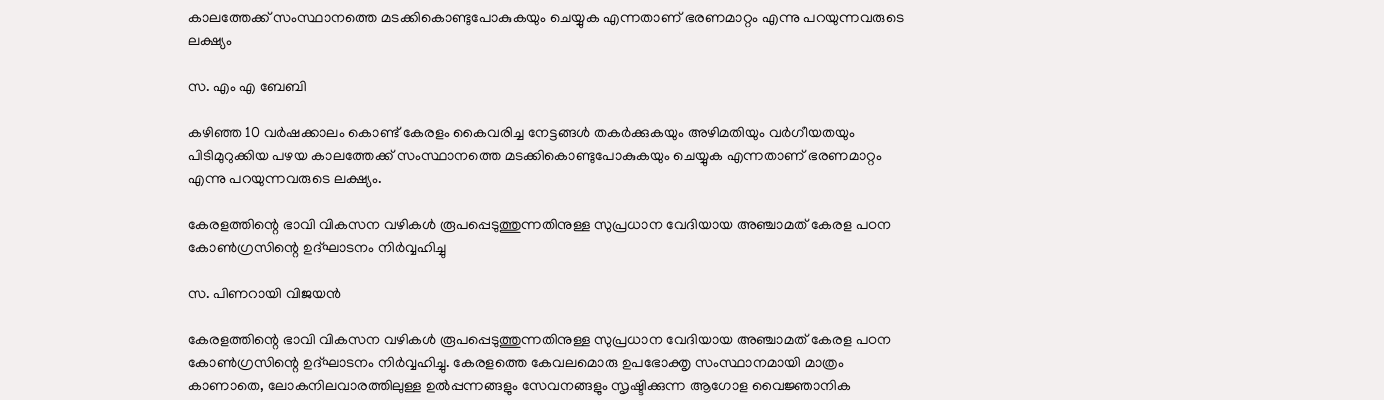കാലത്തേക്ക്‌ സംസ്ഥാനത്തെ മടക്കികൊണ്ടുപോകുകയും ചെയ്യുക എന്നതാണ് ഭരണമാറ്റം എന്നു പറയുന്നവരുടെ ലക്ഷ്യം

സ. എം എ ബേബി

കഴിഞ്ഞ 10 വർഷക്കാലം കൊണ്ട് കേരളം കൈവരിച്ച നേട്ടങ്ങൾ തകർക്കുകയും അഴിമതിയും വർഗീയതയും പിടിമുറുക്കിയ പഴയ കാലത്തേക്ക്‌ സംസ്ഥാനത്തെ മടക്കികൊണ്ടുപോകുകയും ചെയ്യുക എന്നതാണ് ഭരണമാറ്റം എന്നു പറയുന്നവരുടെ ലക്ഷ്യം.

കേരളത്തിന്റെ ഭാവി വികസന വഴികൾ രൂപപ്പെടുത്തുന്നതിനുള്ള സുപ്രധാന വേദിയായ അഞ്ചാമത് കേരള പഠന കോൺഗ്രസിന്റെ ഉദ്ഘാടനം നിർവ്വഹിച്ചു

സ. പിണറായി വിജയൻ

കേരളത്തിന്റെ ഭാവി വികസന വഴികൾ രൂപപ്പെടുത്തുന്നതിനുള്ള സുപ്രധാന വേദിയായ അഞ്ചാമത് കേരള പഠന കോൺഗ്രസിന്റെ ഉദ്ഘാടനം നിർവ്വഹിച്ചു. കേരളത്തെ കേവലമൊരു ഉപഭോക്തൃ സംസ്ഥാനമായി മാത്രം കാണാതെ, ലോകനിലവാരത്തിലുള്ള ഉൽപ്പന്നങ്ങളും സേവനങ്ങളും സൃഷ്ടിക്കുന്ന ആഗോള വൈജ്ഞാനിക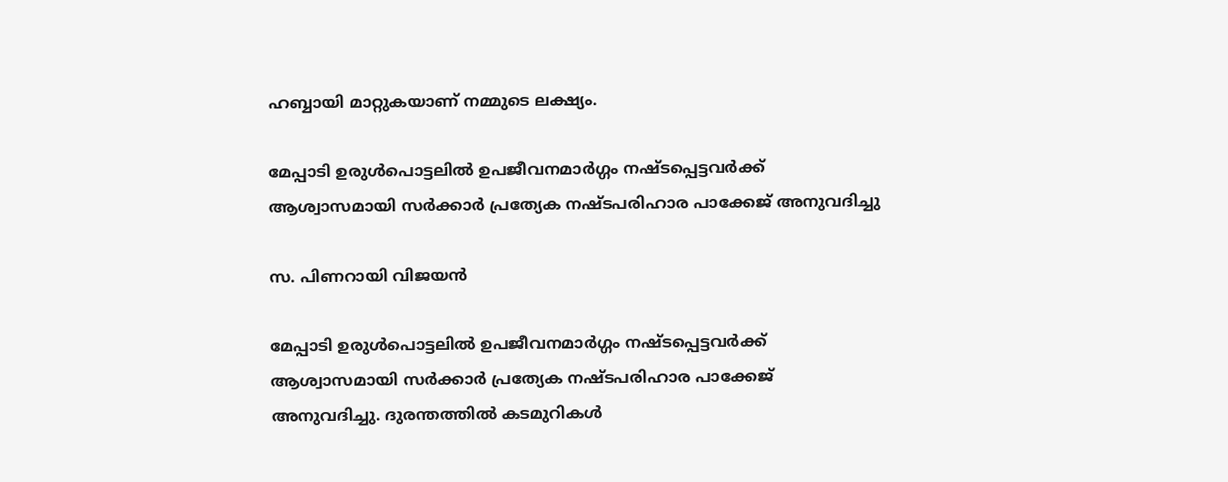ഹബ്ബായി മാറ്റുകയാണ് നമ്മുടെ ലക്ഷ്യം.

മേപ്പാടി ഉരുൾപൊട്ടലിൽ ഉപജീവനമാർഗ്ഗം നഷ്ടപ്പെട്ടവർക്ക് ആശ്വാസമായി സർക്കാർ പ്രത്യേക നഷ്ടപരിഹാര പാക്കേജ് അനുവദിച്ചു

സ. പിണറായി വിജയൻ

മേപ്പാടി ഉരുൾപൊട്ടലിൽ ഉപജീവനമാർഗ്ഗം നഷ്ടപ്പെട്ടവർക്ക് ആശ്വാസമായി സർക്കാർ പ്രത്യേക നഷ്ടപരിഹാര പാക്കേജ് അനുവദിച്ചു. ദുരന്തത്തിൽ കടമുറികൾ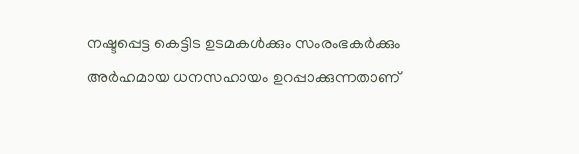നഷ്ടപ്പെട്ട കെട്ടിട ഉടമകൾക്കും സംരംഭകർക്കും അർഹമായ ധനസഹായം ഉറപ്പാക്കുന്നതാണ്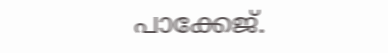പാക്കേജ്.